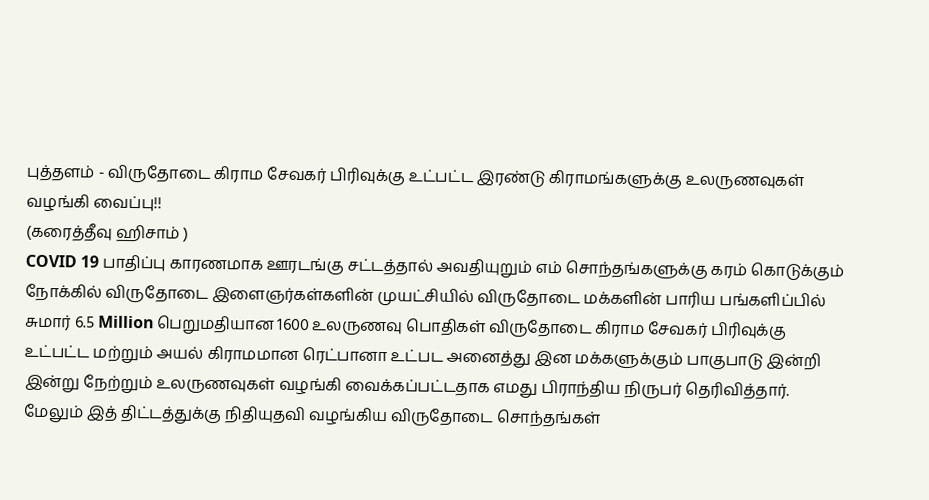புத்தளம் - விருதோடை கிராம சேவகர் பிரிவுக்கு உட்பட்ட இரண்டு கிராமங்களுக்கு உலருணவுகள் வழங்கி வைப்பு!!
(கரைத்தீவு ஹிசாம் )
COVID 19 பாதிப்பு காரணமாக ஊரடங்கு சட்டத்தால் அவதியுறும் எம் சொந்தங்களுக்கு கரம் கொடுக்கும் நோக்கில் விருதோடை இளைஞர்கள்களின் முயட்சியில் விருதோடை மக்களின் பாரிய பங்களிப்பில் சுமார் 6.5 Million பெறுமதியான 1600 உலருணவு பொதிகள் விருதோடை கிராம சேவகர் பிரிவுக்கு உட்பட்ட மற்றும் அயல் கிராமமான ரெட்பானா உட்பட அனைத்து இன மக்களுக்கும் பாகுபாடு இன்றி இன்று நேற்றும் உலருணவுகள் வழங்கி வைக்கப்பட்டதாக எமது பிராந்திய நிருபர் தெரிவித்தார்.
மேலும் இத் திட்டத்துக்கு நிதியுதவி வழங்கிய விருதோடை சொந்தங்கள்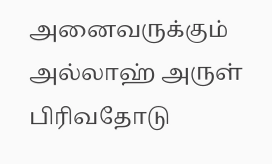அனைவருக்கும் அல்லாஹ் அருள் பிரிவதோடு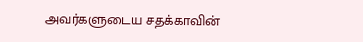அவர்களுடைய சதக்காவின்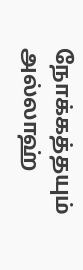நோக்கத்தயும் அல்லாஹ்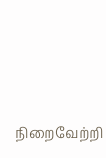நிறைவேற்றி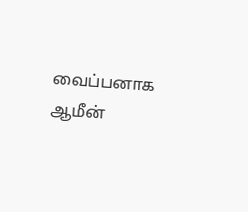வைப்பனாக ஆமீன்